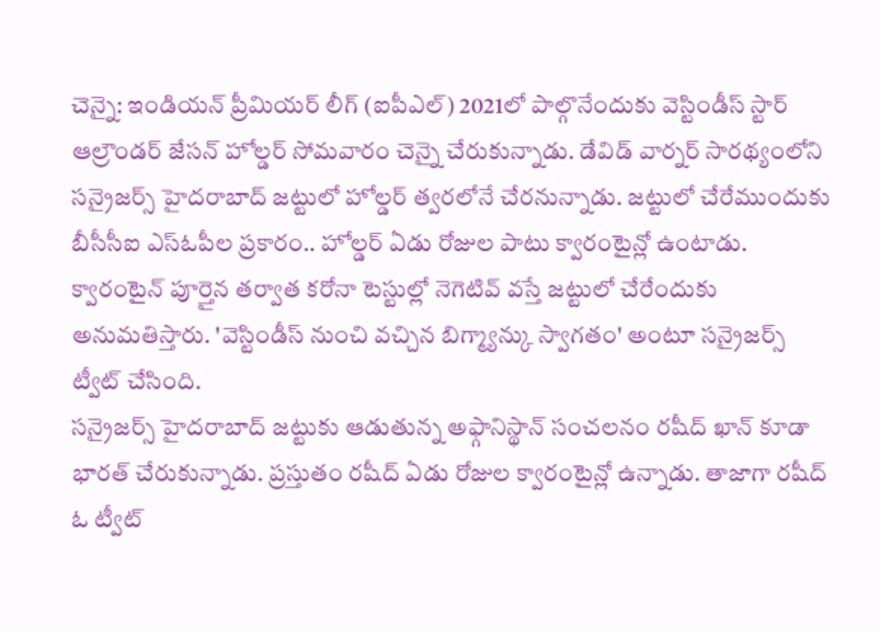చెన్నై: ఇండియన్ ప్రీమియర్ లీగ్ (ఐపీఎల్) 2021లో పాల్గొనేందుకు వెస్టిండీస్ స్టార్ ఆల్రౌండర్ జేసన్ హోల్డర్ సోమవారం చెన్నై చేరుకున్నాడు. డేవిడ్ వార్నర్ సారథ్యంలోని సన్రైజర్స్ హైదరాబాద్ జట్టులో హోల్డర్ త్వరలోనే చేరనున్నాడు. జట్టులో చేరేముందుకు బీసీసీఐ ఎస్ఓపీల ప్రకారం.. హోల్డర్ ఏడు రోజుల పాటు క్వారంటైన్లో ఉంటాడు. క్వారంటైన్ పూర్తైన తర్వాత కరోనా టెస్టుల్లో నెగెటివ్ వస్తే జట్టులో చేరేందుకు అనుమతిస్తారు. 'వెస్టిండీస్ నుంచి వచ్చిన బిగ్మ్యాన్కు స్వాగతం' అంటూ సన్రైజర్స్ ట్వీట్ చేసింది.
సన్రైజర్స్ హైదరాబాద్ జట్టుకు ఆడుతున్న అఫ్గానిస్థాన్ సంచలనం రషీద్ ఖాన్ కూడా భారత్ చేరుకున్నాడు. ప్రస్తుతం రషీద్ ఏడు రోజుల క్వారంటైన్లో ఉన్నాడు. తాజాగా రషీద్ ఓ ట్వీట్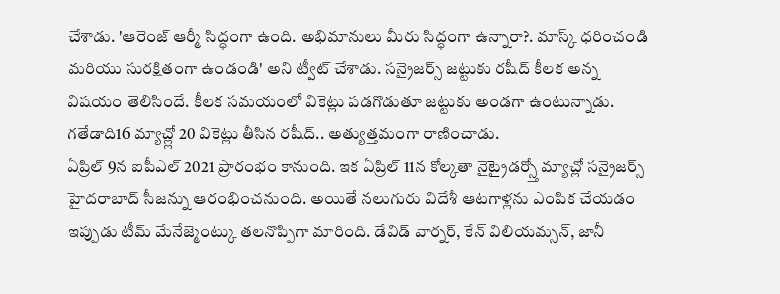చేశాడు. 'ఆరెంజ్ ఆర్మీ సిద్ధంగా ఉంది. అభిమానులు మీరు సిద్ధంగా ఉన్నారా?. మాస్క్ ధరించండి మరియు సురక్షితంగా ఉండండి' అని ట్వీట్ చేశాడు. సన్రైజర్స్ జట్టుకు రషీద్ కీలక అన్న విషయం తెలిసిందే. కీలక సమయంలో వికెట్లు పడగొడుతూ జట్టుకు అండగా ఉంటున్నాడు. గతేడాది16 మ్యాచ్ల్లో 20 వికెట్లు తీసిన రషీద్.. అత్యుత్తమంగా రాణించాడు.
ఏప్రిల్ 9న ఐపీఎల్ 2021 ప్రారంభం కానుంది. ఇక ఏప్రిల్ 11న కోల్కతా నైట్రైడర్స్తో మ్యాచ్లో సన్రైజర్స్ హైదరాబాద్ సీజన్ను ఆరంభించనుంది. అయితే నలుగురు విదేశీ ఆటగాళ్లను ఎంపిక చేయడం ఇప్పుడు టీమ్ మేనేజ్మెంట్కు తలనొప్పిగా మారింది. డేవిడ్ వార్నర్, కేన్ విలియమ్సన్, జానీ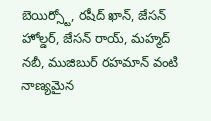బెయిర్స్టో, రషీద్ ఖాన్, జేసన్ హోల్డర్, జేసన్ రాయ్, మహ్మద్ నబీ, ముజిబుర్ రహమాన్ వంటి నాణ్యమైన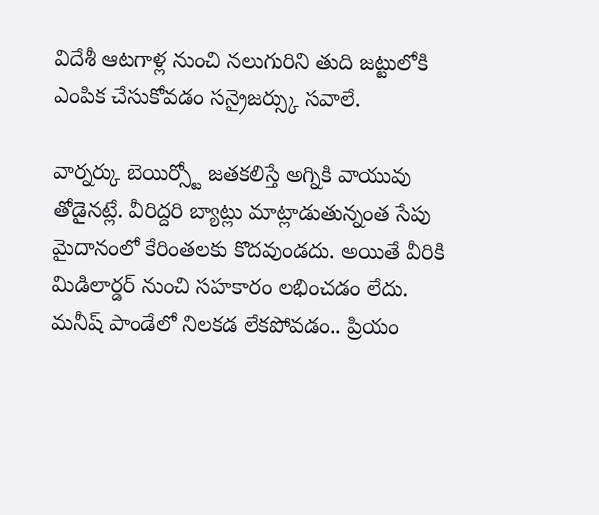విదేశీ ఆటగాళ్ల నుంచి నలుగురిని తుది జట్టులోకి ఎంపిక చేసుకోవడం సన్రైజర్స్కు సవాలే.

వార్నర్కు బెయిర్స్టో జతకలిస్తే అగ్నికి వాయువు తోడైనట్లే. వీరిద్దరి బ్యాట్లు మాట్లాడుతున్నంత సేపు మైదానంలో కేరింతలకు కొదవుండదు. అయితే వీరికి మిడిలార్డర్ నుంచి సహకారం లభించడం లేదు. మనీష్ పాండేలో నిలకడ లేకపోవడం.. ప్రియం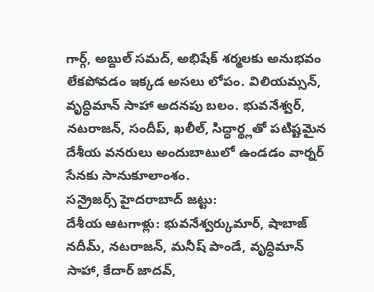గార్గ్, అబ్దుల్ సమద్, అభిషేక్ శర్మలకు అనుభవం లేకపోవడం ఇక్కడ అసలు లోపం. విలియమ్సన్, వృద్ధిమాన్ సాహా అదనపు బలం. భువనేశ్వర్, నటరాజన్, సందీప్, ఖలీల్, సిద్ధార్థ్లతో పటిష్టమైన దేశీయ వనరులు అందుబాటులో ఉండడం వార్నర్ సేనకు సానుకూలాంశం.
సన్రైజర్స్ హైదరాబాద్ జట్టు:
దేశీయ ఆటగాళ్లు: భువనేశ్వర్కుమార్, షాబాజ్ నదీమ్, నటరాజన్, మనీష్ పాండే, వృద్ధిమాన్ సాహా, కేదార్ జాదవ్,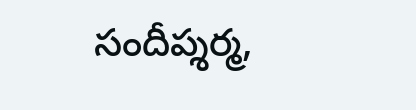సందీప్శర్మ,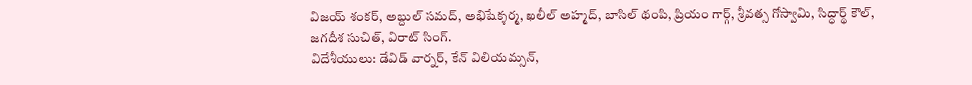విజయ్ శంకర్, అబ్దుల్ సమద్, అభిషేక్శర్మ, ఖలీల్ అహ్మద్, బాసిల్ థంపి, ప్రియం గార్గ్, శ్రీవత్స గోస్వామి, సిద్ధార్థ్ కౌల్, జగదీశ సుచిత్, విరాట్ సింగ్.
విదేశీయులు: డేవిడ్ వార్నర్, కేన్ విలియమ్సన్,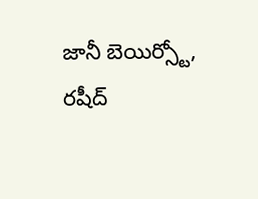జానీ బెయిర్స్టో, రషీద్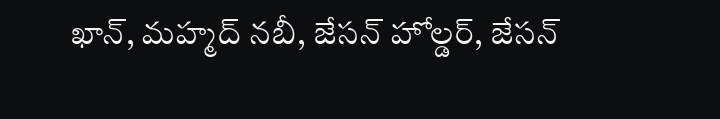ఖాన్, మహ్మద్ నబీ, జేసన్ హోల్డర్, జేసన్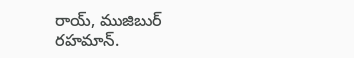రాయ్, ముజిబుర్ రహమాన్.